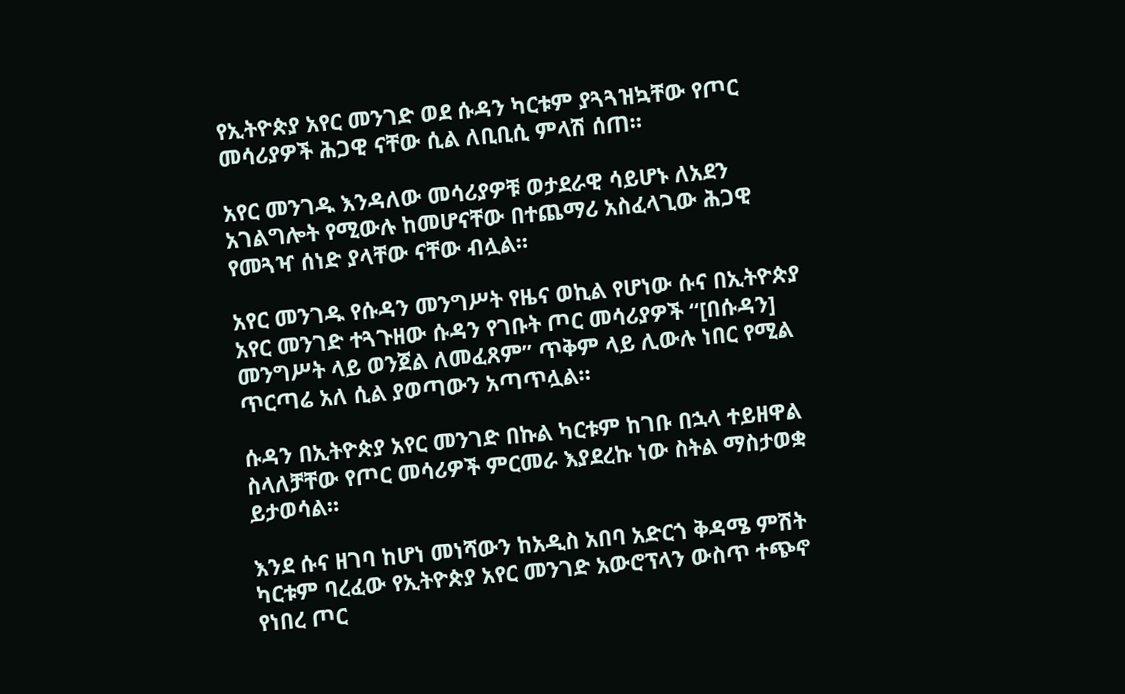የኢትዮጵያ አየር መንገድ ወደ ሱዳን ካርቱም ያጓጓዝኳቸው የጦር መሳሪያዎች ሕጋዊ ናቸው ሲል ለቢቢሲ ምላሽ ሰጠ።

አየር መንገዱ እንዳለው መሳሪያዎቹ ወታደራዊ ሳይሆኑ ለአደን አገልግሎት የሚውሉ ከመሆናቸው በተጨማሪ አስፈላጊው ሕጋዊ የመጓዣ ሰነድ ያላቸው ናቸው ብሏል።

አየር መንገዱ የሱዳን መንግሥት የዜና ወኪል የሆነው ሱና በኢትዮጵያ አየር መንገድ ተጓጉዘው ሱዳን የገቡት ጦር መሳሪያዎች “[በሱዳን] መንግሥት ላይ ወንጀል ለመፈጸም” ጥቅም ላይ ሊውሉ ነበር የሚል ጥርጣሬ አለ ሲል ያወጣውን አጣጥሏል።

ሱዳን በኢትዮጵያ አየር መንገድ በኩል ካርቱም ከገቡ በኋላ ተይዘዋል ስላለቻቸው የጦር መሳሪዎች ምርመራ እያደረኩ ነው ስትል ማስታወቋ ይታወሳል።

እንደ ሱና ዘገባ ከሆነ መነሻውን ከአዲስ አበባ አድርጎ ቅዳሜ ምሽት ካርቱም ባረፈው የኢትዮጵያ አየር መንገድ አውሮፕላን ውስጥ ተጭኖ የነበረ ጦር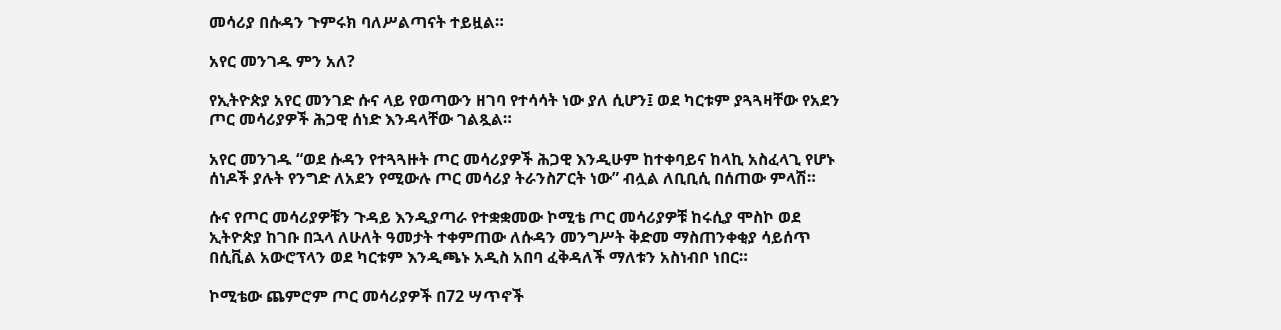መሳሪያ በሱዳን ጉምሩክ ባለሥልጣናት ተይዟል።

አየር መንገዱ ምን አለ?

የኢትዮጵያ አየር መንገድ ሱና ላይ የወጣውን ዘገባ የተሳሳት ነው ያለ ሲሆን፤ ወደ ካርቱም ያጓጓዛቸው የአደን ጦር መሳሪያዎች ሕጋዊ ሰነድ እንዳላቸው ገልጿል።

አየር መንገዱ “ወደ ሱዳን የተጓጓዙት ጦር መሳሪያዎች ሕጋዊ እንዲሁም ከተቀባይና ከላኪ አስፈላጊ የሆኑ ሰነዶች ያሉት የንግድ ለአደን የሚውሉ ጦር መሳሪያ ትራንስፖርት ነው” ብሏል ለቢቢሲ በሰጠው ምላሽ።

ሱና የጦር መሳሪያዎቹን ጉዳይ እንዲያጣራ የተቋቋመው ኮሚቴ ጦር መሳሪያዎቹ ከሩሲያ ሞስኮ ወደ ኢትዮጵያ ከገቡ በኋላ ለሁለት ዓመታት ተቀምጠው ለሱዳን መንግሥት ቅድመ ማስጠንቀቂያ ሳይሰጥ በሲቪል አውሮፕላን ወደ ካርቱም እንዲጫኑ አዲስ አበባ ፈቅዳለች ማለቱን አስነብቦ ነበር።

ኮሚቴው ጨምሮም ጦር መሳሪያዎች በ72 ሣጥኖች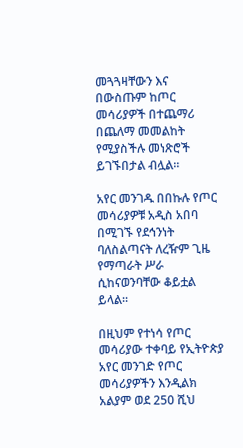መጓጓዛቸውን እና በውስጡም ከጦር መሳሪያዎች በተጨማሪ በጨለማ መመልከት የሚያስችሉ መነጽሮች ይገኙበታል ብሏል።

አየር መንገዱ በበኩሉ የጦር መሳሪያዎቹ አዲስ አበባ በሚገኙ የደኅንነት ባለስልጣናት ለረዥም ጊዜ የማጣራት ሥራ ሲከናወንባቸው ቆይቷል ይላል።

በዚህም የተነሳ የጦር መሳሪያው ተቀባይ የኢትዮጵያ አየር መንገድ የጦር መሳሪያዎችን እንዲልክ አልያም ወደ 250 ሺህ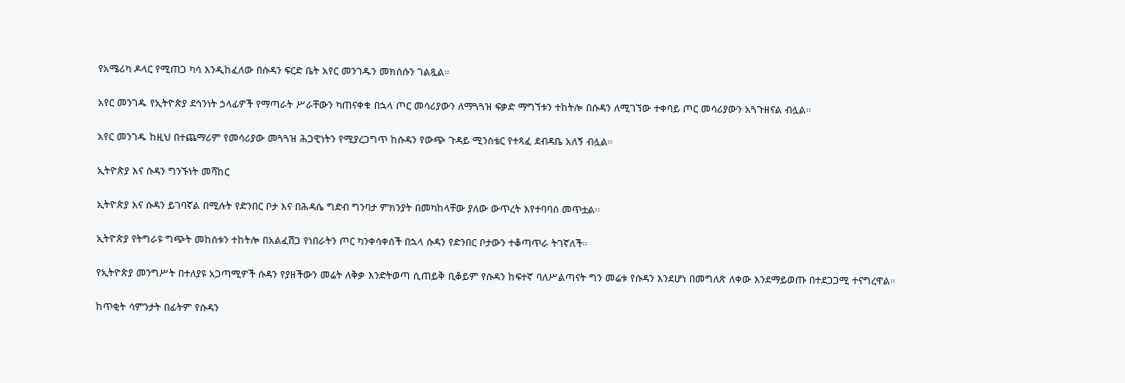የአሜሪካ ዶላር የሚጠጋ ካሳ እንዲከፈለው በሱዳን ፍርድ ቤት አየር መንገዱን መክሰሱን ገልጿል።

አየር መንገዱ የኢትዮጵያ ደኅንነት ኃላፊዎች የማጣራት ሥራቸውን ካጠናቀቁ በኋላ ጦር መሳሪያውን ለማጓጓዝ ፍቃድ ማግኘቱን ተከትሎ በሱዳን ለሚገኘው ተቀባይ ጦር መሳሪያውን አጓጉዘናል ብሏል።

አየር መንገዱ ከዚህ በተጨማሪም የመሳሪያው መጓጓዝ ሕጋዊነትን የሚያረጋግጥ ከሱዳን የውጭ ጉዳይ ሚንስቴር የተጻፈ ደብዳቤ አለኝ ብሏል።

ኢትዮጵያ እና ሱዳን ግንኙነት መሻከር

ኢትዮጵያ እና ሱዳን ይገባኛል በሚሉት የድንበር ቦታ እና በሕዳሴ ግድብ ግንባታ ምክንያት በመካከላቸው ያለው ውጥረት እየተባባሰ መጥቷል።

ኢትዮጵያ የትግራዩ ግጭት መከሰቱን ተከትሎ በአልፈሽጋ የነበራትን ጦር ካንቀሳቀሰች በኋላ ሱዳን የድንበር ቦታውን ተቆጣጥራ ትገኛለች።

የኢትዮጵያ መንግሥት በተለያዩ አጋጣሚዎች ሱዳን የያዘችውን መሬት ለቅቃ እንድትወጣ ሲጠይቅ ቢቆይም የሱዳን ከፍተኛ ባለሥልጣናት ግን መሬቱ የሱዳን እንደሆነ በመግለጽ ለቀው እንደማይወጡ በተደጋጋሚ ተናግረዋል።

ከጥቂት ሳምንታት በፊትም የሱዳን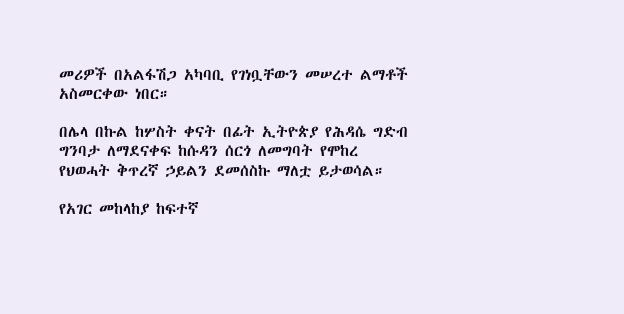መሪዎች በአልፋሽጋ አካባቢ የገነቧቸውን መሠረተ ልማቶች አስመርቀው ነበር።

በሌላ በኩል ከሦስት ቀናት በፊት ኢትዮጵያ የሕዳሴ ግድብ ግንባታ ለማደናቀፍ ከሱዳን ሰርጎ ለመግባት የሞከረ የህወሓት ቅጥረኛ ኃይልን ደመሰስኩ ማለቷ ይታወሳል።

የአገር መከላከያ ከፍተኛ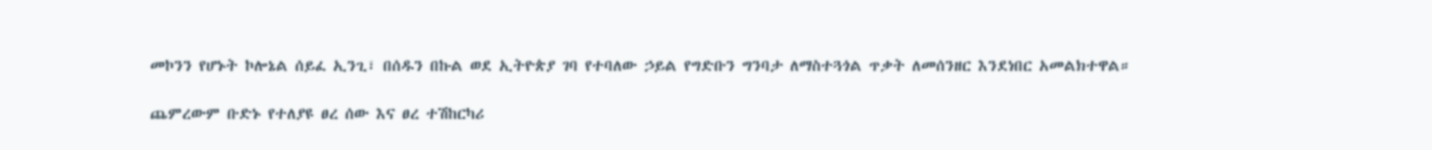መኮንን የሆኑት ኮሎኔል ሰይፈ ኢንጊ፣ በሰዱን በኩል ወደ ኢትዮጵያ ገባ የተባለው ኃይል የግድቡን ግንባታ ለማስተጓጎል ጥቃት ለመሰንዘር እንደነበር አመልክተዋል።

ጨምረውም ቡድኑ የተለያዩ ፀረ ሰው እና ፀረ ተሽከርካሪ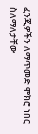ፈንጂዎችን ለማጥመድ ሞክሮ ነበር ስለማለታቸው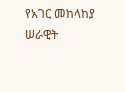የአገር መከላከያ ሠራዊት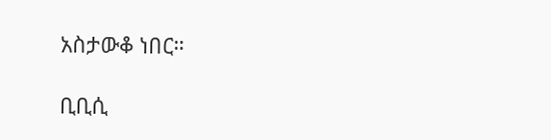አስታውቆ ነበር።

ቢቢሲ